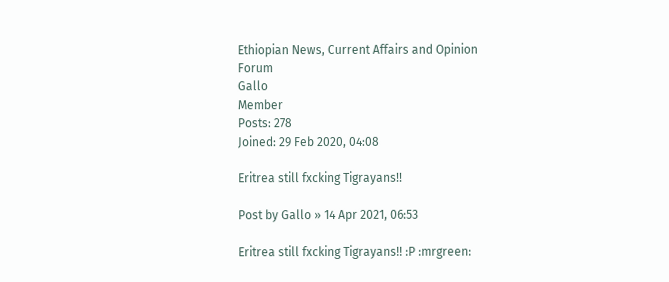Ethiopian News, Current Affairs and Opinion Forum
Gallo
Member
Posts: 278
Joined: 29 Feb 2020, 04:08

Eritrea still fxcking Tigrayans!!

Post by Gallo » 14 Apr 2021, 06:53

Eritrea still fxcking Tigrayans!! :P :mrgreen: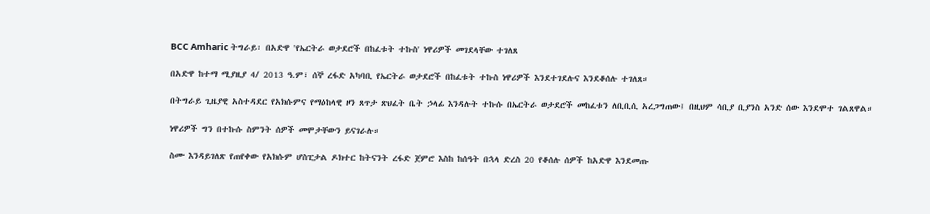BCC Amharic ትግራይ፡ በአድዋ 'የኤርትራ ወታደሮች በከፈቱት ተኩስ' ነዋሪዎች መገደላቸው ተገለጸ

በአድዋ ከተማ ሚያዚያ 4/ 2013 ዓ.ም፣ ሰኞ ረፋድ አካባቢ የኤርትራ ወታደሮች በከፈቱት ተኩስ ነዋሪዎች እንደተገደሉና እንደቆሰሉ ተገለጸ።

በትግራይ ጊዜያዊ አስተዳደር የአክሱምና የማዕከላዊ ዞን ጸጥታ ጽህፈት ቤት ኃላፊ እንዳሉት ተኩሱ በኤርትራ ወታደሮች መከፈቱን ለቢቢሲ አረጋግጠው፤ በዚህም ሳቢያ ቢያንስ አንድ ሰው እንደሞተ ገልጸዋል።

ነዋሪዎች ግን በተኩሱ ስምንት ሰዎች መሞታቸውን ይናገራሉ።

ስሙ እንዳይገለጽ የጠየቀው የአክሱም ሆስፒታል ዶክተር ከትናንት ረፋድ ጀምሮ እስከ ከሰዓት በኋላ ድረስ 20 የቆሰሉ ሰዎች ከአድዋ እንደመጡ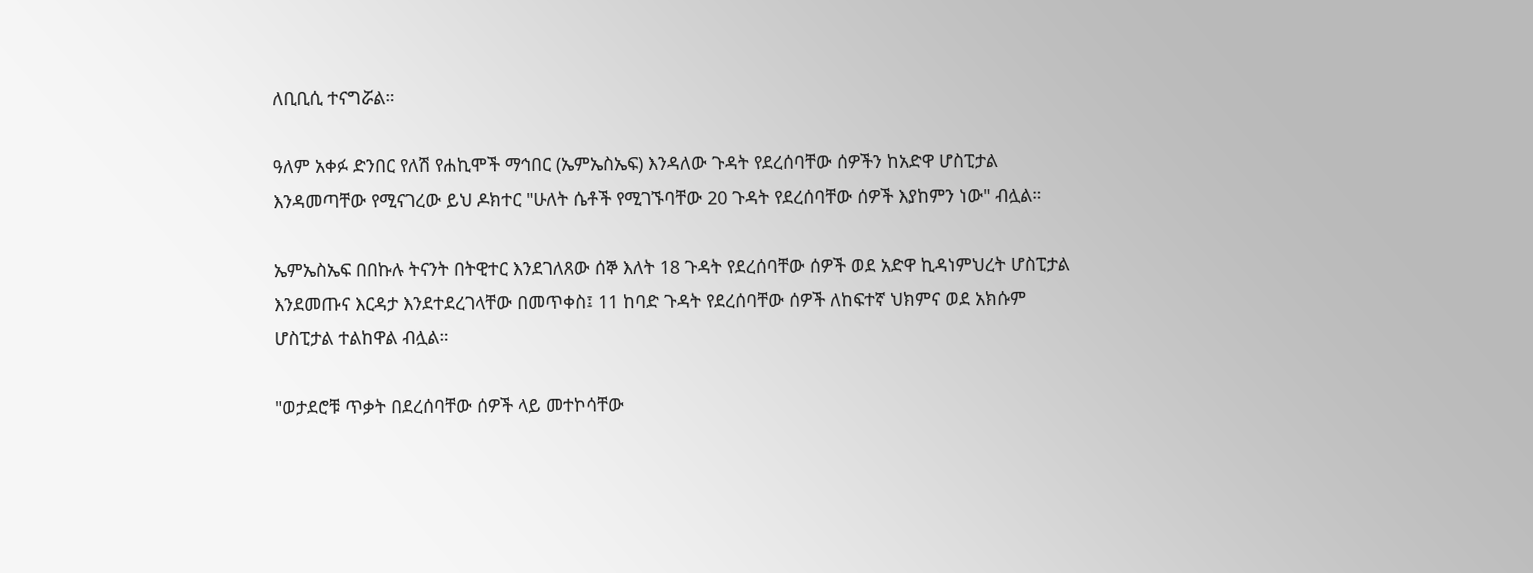ለቢቢሲ ተናግሯል።

ዓለም አቀፉ ድንበር የለሽ የሐኪሞች ማኅበር (ኤምኤስኤፍ) እንዳለው ጉዳት የደረሰባቸው ሰዎችን ከአድዋ ሆስፒታል እንዳመጣቸው የሚናገረው ይህ ዶክተር "ሁለት ሴቶች የሚገኙባቸው 20 ጉዳት የደረሰባቸው ሰዎች እያከምን ነው" ብሏል።

ኤምኤስኤፍ በበኩሉ ትናንት በትዊተር እንደገለጸው ሰኞ እለት 18 ጉዳት የደረሰባቸው ሰዎች ወደ አድዋ ኪዳነምህረት ሆስፒታል እንደመጡና እርዳታ እንደተደረገላቸው በመጥቀስ፤ 11 ከባድ ጉዳት የደረሰባቸው ሰዎች ለከፍተኛ ህክምና ወደ አክሱም ሆስፒታል ተልከዋል ብሏል።

"ወታደሮቹ ጥቃት በደረሰባቸው ሰዎች ላይ መተኮሳቸው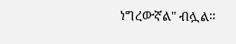ነግረውኛል" ብሏል።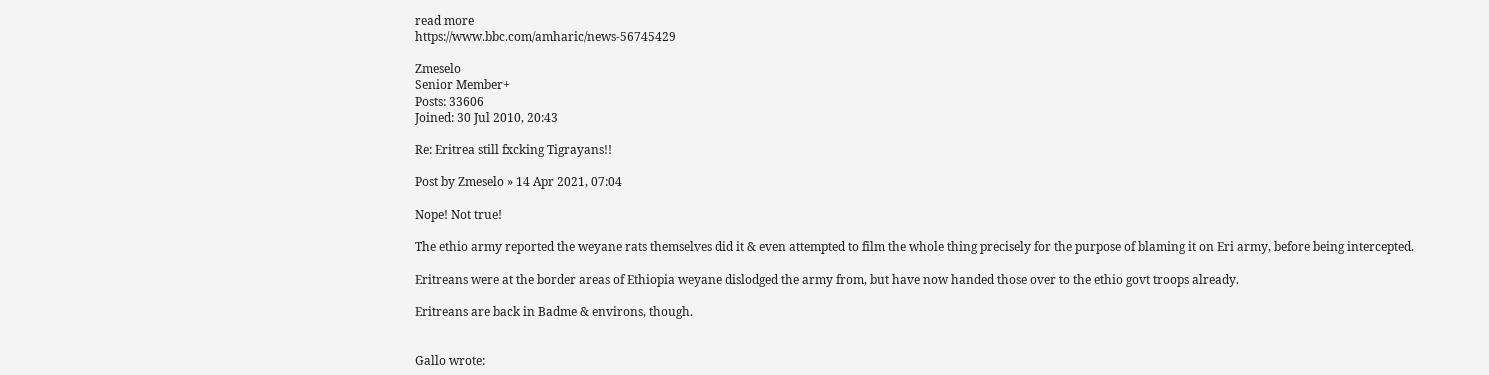read more
https://www.bbc.com/amharic/news-56745429

Zmeselo
Senior Member+
Posts: 33606
Joined: 30 Jul 2010, 20:43

Re: Eritrea still fxcking Tigrayans!!

Post by Zmeselo » 14 Apr 2021, 07:04

Nope! Not true!

The ethio army reported the weyane rats themselves did it & even attempted to film the whole thing precisely for the purpose of blaming it on Eri army, before being intercepted.

Eritreans were at the border areas of Ethiopia weyane dislodged the army from, but have now handed those over to the ethio govt troops already.

Eritreans are back in Badme & environs, though.


Gallo wrote: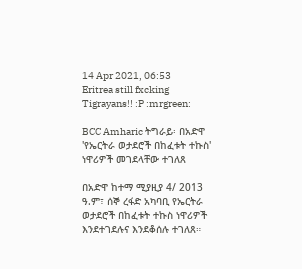14 Apr 2021, 06:53
Eritrea still fxcking Tigrayans!! :P :mrgreen:

BCC Amharic ትግራይ፡ በአድዋ 'የኤርትራ ወታደሮች በከፈቱት ተኩስ' ነዋሪዎች መገደላቸው ተገለጸ

በአድዋ ከተማ ሚያዚያ 4/ 2013 ዓ.ም፣ ሰኞ ረፋድ አካባቢ የኤርትራ ወታደሮች በከፈቱት ተኩስ ነዋሪዎች እንደተገደሉና እንደቆሰሉ ተገለጸ።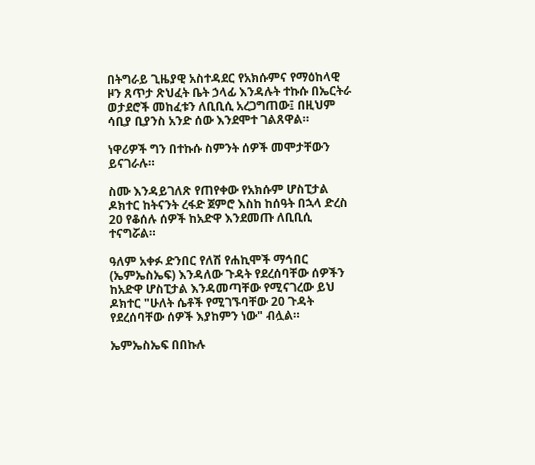በትግራይ ጊዜያዊ አስተዳደር የአክሱምና የማዕከላዊ ዞን ጸጥታ ጽህፈት ቤት ኃላፊ እንዳሉት ተኩሱ በኤርትራ ወታደሮች መከፈቱን ለቢቢሲ አረጋግጠው፤ በዚህም ሳቢያ ቢያንስ አንድ ሰው እንደሞተ ገልጸዋል።

ነዋሪዎች ግን በተኩሱ ስምንት ሰዎች መሞታቸውን ይናገራሉ።

ስሙ እንዳይገለጽ የጠየቀው የአክሱም ሆስፒታል ዶክተር ከትናንት ረፋድ ጀምሮ እስከ ከሰዓት በኋላ ድረስ 20 የቆሰሉ ሰዎች ከአድዋ እንደመጡ ለቢቢሲ ተናግሯል።

ዓለም አቀፉ ድንበር የለሽ የሐኪሞች ማኅበር (ኤምኤስኤፍ) እንዳለው ጉዳት የደረሰባቸው ሰዎችን ከአድዋ ሆስፒታል እንዳመጣቸው የሚናገረው ይህ ዶክተር "ሁለት ሴቶች የሚገኙባቸው 20 ጉዳት የደረሰባቸው ሰዎች እያከምን ነው" ብሏል።

ኤምኤስኤፍ በበኩሉ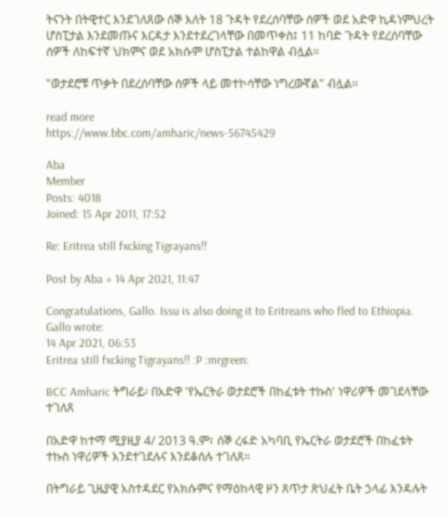ትናንት በትዊተር እንደገለጸው ሰኞ እለት 18 ጉዳት የደረሰባቸው ሰዎች ወደ አድዋ ኪዳነምህረት ሆስፒታል እንደመጡና እርዳታ እንደተደረገላቸው በመጥቀስ፤ 11 ከባድ ጉዳት የደረሰባቸው ሰዎች ለከፍተኛ ህክምና ወደ አክሱም ሆስፒታል ተልከዋል ብሏል።

"ወታደሮቹ ጥቃት በደረሰባቸው ሰዎች ላይ መተኮሳቸው ነግረውኛል" ብሏል።

read more
https://www.bbc.com/amharic/news-56745429

Aba
Member
Posts: 4018
Joined: 15 Apr 2011, 17:52

Re: Eritrea still fxcking Tigrayans!!

Post by Aba » 14 Apr 2021, 11:47

Congratulations, Gallo. Issu is also doing it to Eritreans who fled to Ethiopia.
Gallo wrote:
14 Apr 2021, 06:53
Eritrea still fxcking Tigrayans!! :P :mrgreen:

BCC Amharic ትግራይ፡ በአድዋ 'የኤርትራ ወታደሮች በከፈቱት ተኩስ' ነዋሪዎች መገደላቸው ተገለጸ

በአድዋ ከተማ ሚያዚያ 4/ 2013 ዓ.ም፣ ሰኞ ረፋድ አካባቢ የኤርትራ ወታደሮች በከፈቱት ተኩስ ነዋሪዎች እንደተገደሉና እንደቆሰሉ ተገለጸ።

በትግራይ ጊዜያዊ አስተዳደር የአክሱምና የማዕከላዊ ዞን ጸጥታ ጽህፈት ቤት ኃላፊ እንዳሉት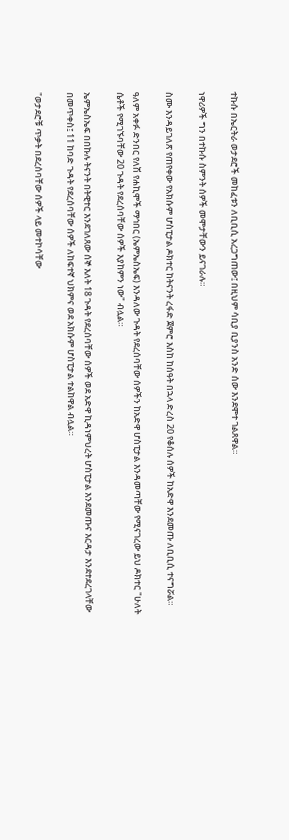ተኩሱ በኤርትራ ወታደሮች መከፈቱን ለቢቢሲ አረጋግጠው፤ በዚህም ሳቢያ ቢያንስ አንድ ሰው እንደሞተ ገልጸዋል።

ነዋሪዎች ግን በተኩሱ ስምንት ሰዎች መሞታቸውን ይናገራሉ።

ስሙ እንዳይገለጽ የጠየቀው የአክሱም ሆስፒታል ዶክተር ከትናንት ረፋድ ጀምሮ እስከ ከሰዓት በኋላ ድረስ 20 የቆሰሉ ሰዎች ከአድዋ እንደመጡ ለቢቢሲ ተናግሯል።

ዓለም አቀፉ ድንበር የለሽ የሐኪሞች ማኅበር (ኤምኤስኤፍ) እንዳለው ጉዳት የደረሰባቸው ሰዎችን ከአድዋ ሆስፒታል እንዳመጣቸው የሚናገረው ይህ ዶክተር "ሁለት ሴቶች የሚገኙባቸው 20 ጉዳት የደረሰባቸው ሰዎች እያከምን ነው" ብሏል።

ኤምኤስኤፍ በበኩሉ ትናንት በትዊተር እንደገለጸው ሰኞ እለት 18 ጉዳት የደረሰባቸው ሰዎች ወደ አድዋ ኪዳነምህረት ሆስፒታል እንደመጡና እርዳታ እንደተደረገላቸው በመጥቀስ፤ 11 ከባድ ጉዳት የደረሰባቸው ሰዎች ለከፍተኛ ህክምና ወደ አክሱም ሆስፒታል ተልከዋል ብሏል።

"ወታደሮቹ ጥቃት በደረሰባቸው ሰዎች ላይ መተኮሳቸው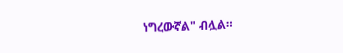ነግረውኛል" ብሏል።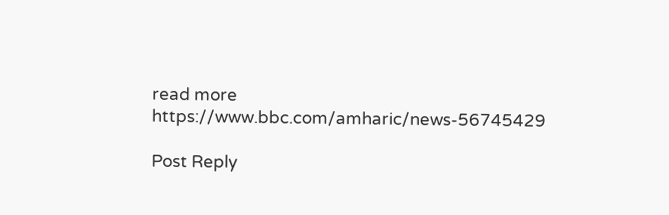read more
https://www.bbc.com/amharic/news-56745429

Post Reply